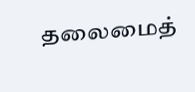தலைமைத்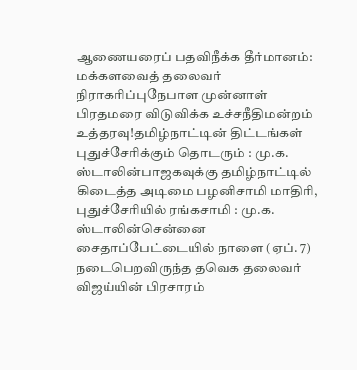ஆணையரைப் பதவிநீக்க தீர்மானம்: மக்களவைத் தலைவர் நிராகரிப்புநேபாள முன்னாள் பிரதமரை விடுவிக்க உச்சநீதிமன்றம் உத்தரவு!தமிழ்நாட்டின் திட்டங்கள் புதுச்சேரிக்கும் தொடரும் : மு.க. ஸ்டாலின்பாஜகவுக்கு தமிழ்நாட்டில் கிடைத்த அடிமை பழனிசாமி மாதிரி, புதுச்சேரியில் ரங்கசாமி : மு.க. ஸ்டாலின்சென்னை சைதாப்பேட்டையில் நாளை (ஏப். 7) நடைபெறவிருந்த தவெக தலைவர் விஜய்யின் பிரசாரம்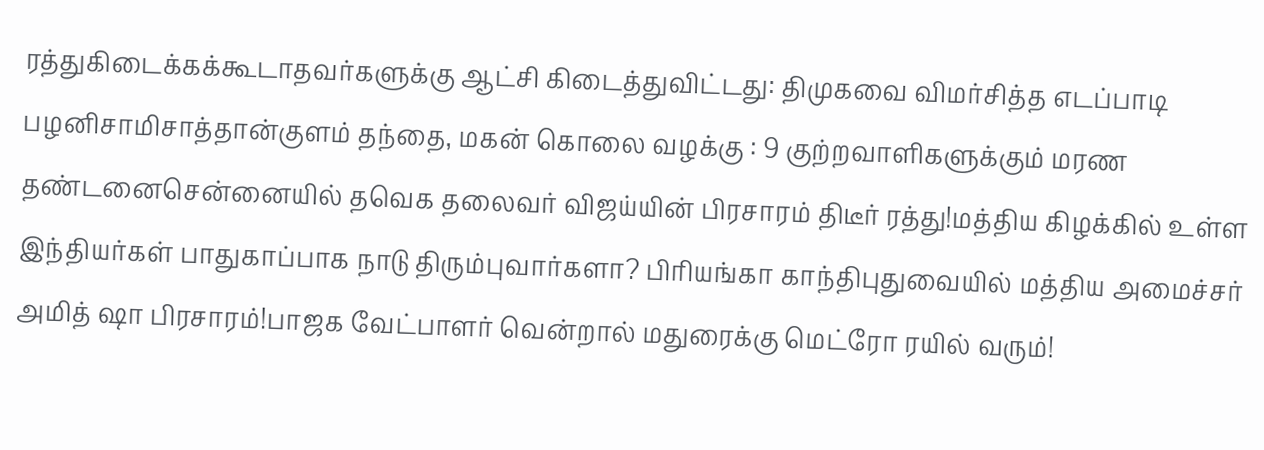ரத்துகிடைக்கக்கூடாதவர்களுக்கு ஆட்சி கிடைத்துவிட்டது: திமுகவை விமர்சித்த எடப்பாடி பழனிசாமிசாத்தான்குளம் தந்தை, மகன் கொலை வழக்கு : 9 குற்றவாளிகளுக்கும் மரண தண்டனைசென்னையில் தவெக தலைவர் விஜய்யின் பிரசாரம் திடீர் ரத்து!மத்திய கிழக்கில் உள்ள இந்தியர்கள் பாதுகாப்பாக நாடு திரும்புவார்களா? பிரியங்கா காந்திபுதுவையில் மத்திய அமைச்சர் அமித் ஷா பிரசாரம்!பாஜக வேட்பாளர் வென்றால் மதுரைக்கு மெட்ரோ ரயில் வரும்!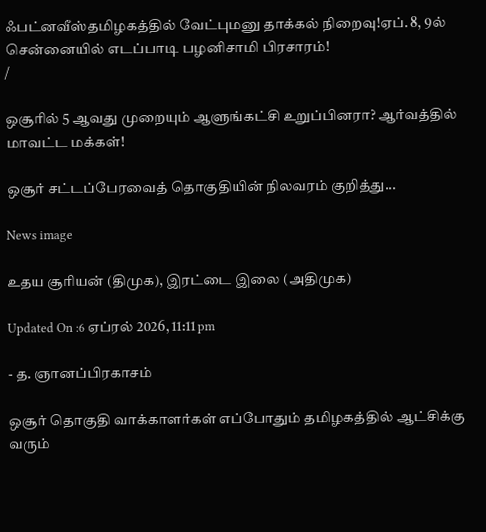ஃபட்னவீஸ்தமிழகத்தில் வேட்புமனு தாக்கல் நிறைவு!ஏப். 8, 9ல் சென்னையில் எடப்பாடி பழனிசாமி பிரசாரம்!
/

ஒசூரில் 5 ஆவது முறையும் ஆளுங்கட்சி உறுப்பினரா? ஆர்வத்தில் மாவட்ட மக்கள்!

ஒசூர் சட்டப்பேரவைத் தொகுதியின் நிலவரம் குறித்து...

News image

உதய சூரியன் (திமுக), இரட்டை இலை (அதிமுக)

Updated On :6 ஏப்ரல் 2026, 11:11 pm

- த. ஞானப்பிரகாசம்

ஒசூர் தொகுதி வாக்காளர்கள் எப்போதும் தமிழகத்தில் ஆட்சிக்கு வரும்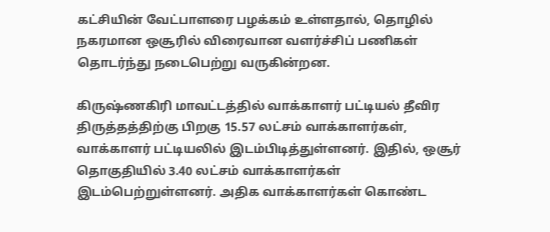கட்சியின் வேட்பாளரை பழக்கம் உள்ளதால், தொழில் நகரமான ஒசூரில் விரைவான வளர்ச்சிப் பணிகள் தொடர்ந்து நடைபெற்று வருகின்றன.

கிருஷ்ணகிரி மாவட்டத்தில் வாக்காளர் பட்டியல் தீவிர திருத்தத்திற்கு பிறகு 15.57 லட்சம் வாக்காளர்கள், வாக்காளர் பட்டியலில் இடம்பிடித்துள்ளனர். இதில், ஒசூர் தொகுதியில் 3.40 லட்சம் வாக்காளர்கள் இடம்பெற்றுள்ளனர். அதிக வாக்காளர்கள் கொண்ட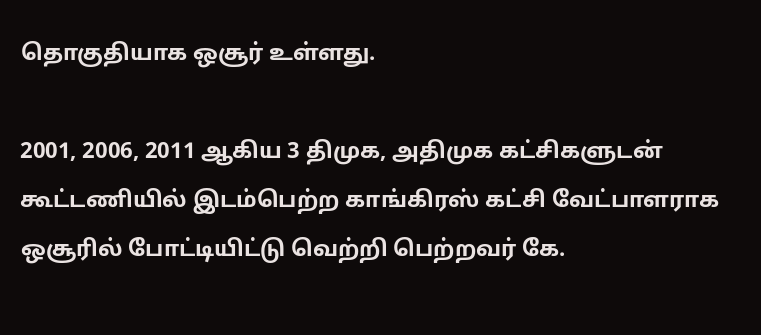தொகுதியாக ஒசூர் உள்ளது.

2001, 2006, 2011 ஆகிய 3 திமுக, அதிமுக கட்சிகளுடன் கூட்டணியில் இடம்பெற்ற காங்கிரஸ் கட்சி வேட்பாளராக ஒசூரில் போட்டியிட்டு வெற்றி பெற்றவர் கே.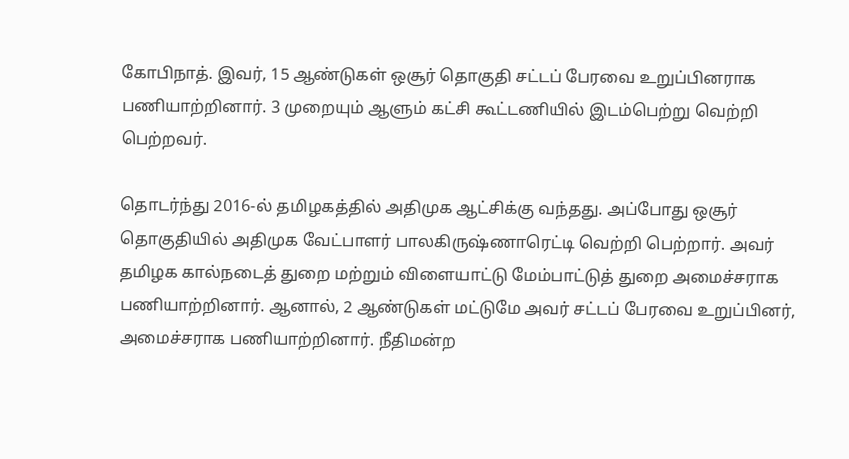கோபிநாத். இவர், 15 ஆண்டுகள் ஒசூர் தொகுதி சட்டப் பேரவை உறுப்பினராக பணியாற்றினார். 3 முறையும் ஆளும் கட்சி கூட்டணியில் இடம்பெற்று வெற்றி பெற்றவர்.

தொடர்ந்து 2016-ல் தமிழகத்தில் அதிமுக ஆட்சிக்கு வந்தது. அப்போது ஒசூர் தொகுதியில் அதிமுக வேட்பாளர் பாலகிருஷ்ணாரெட்டி வெற்றி பெற்றார். அவர் தமிழக கால்நடைத் துறை மற்றும் விளையாட்டு மேம்பாட்டுத் துறை அமைச்சராக பணியாற்றினார். ஆனால், 2 ஆண்டுகள் மட்டுமே அவர் சட்டப் பேரவை உறுப்பினர், அமைச்சராக பணியாற்றினார். நீதிமன்ற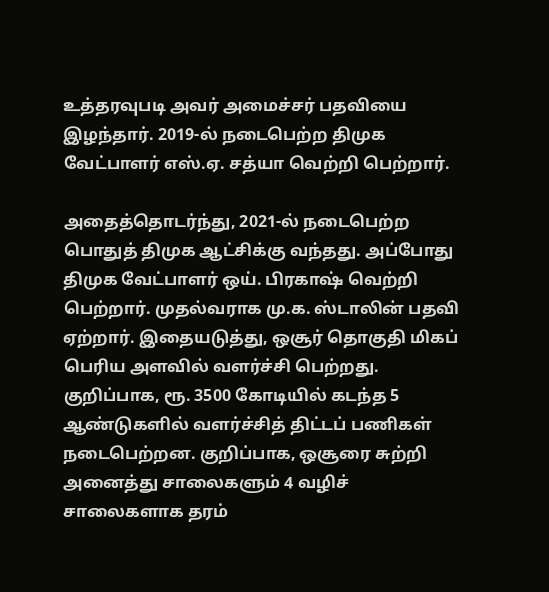உத்தரவுபடி அவர் அமைச்சர் பதவியை இழந்தார். 2019-ல் நடைபெற்ற திமுக வேட்பாளர் எஸ்.ஏ. சத்யா வெற்றி பெற்றார்.

அதைத்தொடர்ந்து, 2021-ல் நடைபெற்ற பொதுத் திமுக ஆட்சிக்கு வந்தது. அப்போது திமுக வேட்பாளர் ஒய். பிரகாஷ் வெற்றி பெற்றார். முதல்வராக மு.க. ஸ்டாலின் பதவி ஏற்றார். இதையடுத்து, ஒசூர் தொகுதி மிகப் பெரிய அளவில் வளர்ச்சி பெற்றது. குறிப்பாக, ரூ. 3500 கோடியில் கடந்த 5 ஆண்டுகளில் வளர்ச்சித் திட்டப் பணிகள் நடைபெற்றன. குறிப்பாக, ஒசூரை சுற்றி அனைத்து சாலைகளும் 4 வழிச் சாலைகளாக தரம்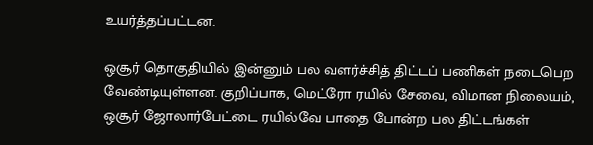உயர்த்தப்பட்டன.

ஒசூர் தொகுதியில் இன்னும் பல வளர்ச்சித் திட்டப் பணிகள் நடைபெற வேண்டியுள்ளன. குறிப்பாக, மெட்ரோ ரயில் சேவை, விமான நிலையம், ஒசூர் ஜோலார்பேட்டை ரயில்வே பாதை போன்ற பல திட்டங்கள்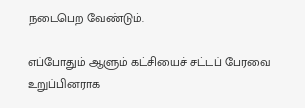நடைபெற வேண்டும்.

எப்போதும் ஆளும் கட்சியைச் சட்டப் பேரவை உறுப்பினராக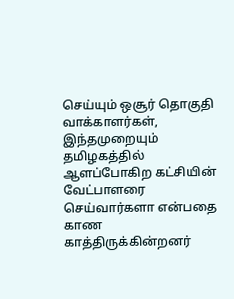செய்யும் ஒசூர் தொகுதி வாக்காளர்கள், இந்தமுறையும் தமிழகத்தில் ஆளப்போகிற கட்சியின் வேட்பாளரை செய்வார்களா என்பதை காண காத்திருக்கின்றனர்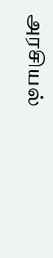அரசியல்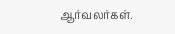ஆர்வலர்கள்.